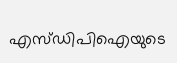എസ്ഡിപിഐയുടെ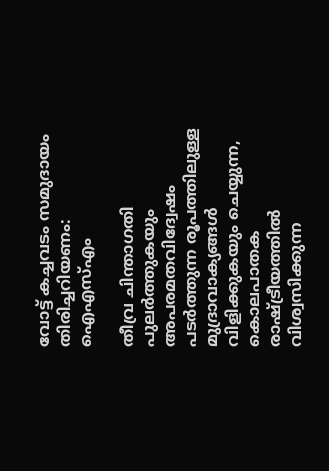വോട്ട് കച്ചവടം സമുദായം തിരിച്ചറിയണം: ഐഎസ്എം

തീവ്ര ചിന്താഗതി പുലർത്തുകയും അപരമതവിദ്വേഷം പടർത്തുന്ന രൂപത്തിലുള്ള മുദ്രാവാക്യങ്ങൾ വിളിക്കുകയും ചെയ്യുന്ന, കൊലപാതക രാഷ്ട്രീയത്തിൽ വിശ്വസിക്കുന്ന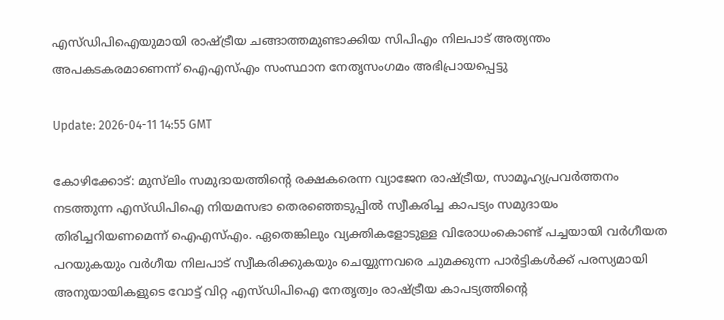എസ്ഡിപിഐയുമായി രാഷ്ട്രീയ ചങ്ങാത്തമുണ്ടാക്കിയ സിപിഎം നിലപാട് അത്യന്തം അപകടകരമാണെന്ന് ഐഎസ്എം സംസ്ഥാന നേതൃസംഗമം അഭിപ്രായപ്പെട്ടു

Update: 2026-04-11 14:55 GMT

കോഴിക്കോട്: മുസ്‌ലിം സമുദായത്തിന്റെ രക്ഷകരെന്ന വ്യാജേന രാഷ്ട്രീയ, സാമൂഹ്യപ്രവർത്തനം നടത്തുന്ന എസ്ഡിപിഐ നിയമസഭാ തെരഞ്ഞെടുപ്പിൽ സ്വീകരിച്ച കാപട്യം സമുദായം തിരിച്ചറിയണമെന്ന് ഐഎസ്എം. ഏതെങ്കിലും വ്യക്തികളോടുള്ള വിരോധംകൊണ്ട് പച്ചയായി വർഗീയത പറയുകയും വർഗീയ നിലപാട് സ്വീകരിക്കുകയും ചെയ്യുന്നവരെ ചുമക്കുന്ന പാർട്ടികൾക്ക് പരസ്യമായി അനുയായികളുടെ വോട്ട് വിറ്റ എസ്ഡിപിഐ നേതൃത്വം രാഷ്ട്രീയ കാപട്യത്തിന്റെ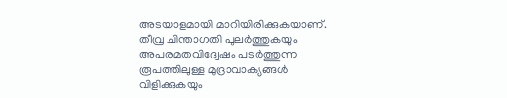അടയാളമായി മാറിയിരിക്കുകയാണ്. തീവ്ര ചിന്താഗതി പുലർത്തുകയും അപരമതവിദ്വേഷം പടർത്തുന്ന രൂപത്തിലുള്ള മുദ്രാവാക്യങ്ങൾ വിളിക്കുകയും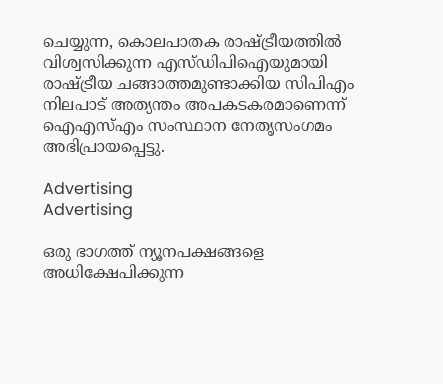ചെയ്യുന്ന, കൊലപാതക രാഷ്ട്രീയത്തിൽ വിശ്വസിക്കുന്ന എസ്ഡിപിഐയുമായി രാഷ്ട്രീയ ചങ്ങാത്തമുണ്ടാക്കിയ സിപിഎം നിലപാട് അത്യന്തം അപകടകരമാണെന്ന് ഐഎസ്എം സംസ്ഥാന നേതൃസംഗമം അഭിപ്രായപ്പെട്ടു.

Advertising
Advertising

ഒരു ഭാഗത്ത് ന്യൂനപക്ഷങ്ങളെ അധിക്ഷേപിക്കുന്ന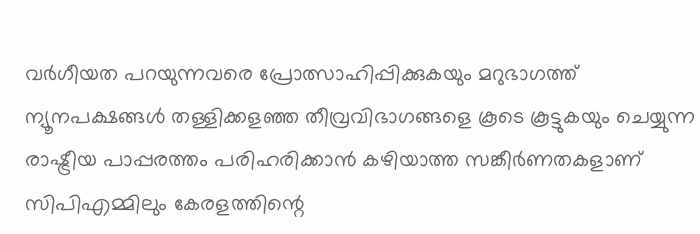വർഗീയത പറയുന്നവരെ പ്രോത്സാഹിപ്പിക്കുകയും മറുഭാഗത്ത് ന്യൂനപക്ഷങ്ങൾ തള്ളിക്കളഞ്ഞ തീവ്രവിഭാഗങ്ങളെ കൂടെ കൂട്ടുകയും ചെയ്യുന്ന രാഷ്ട്രീയ പാപ്പരത്തം പരിഹരിക്കാൻ കഴിയാത്ത സങ്കീർണതകളാണ് സിപിഎമ്മിലും കേരളത്തിന്റെ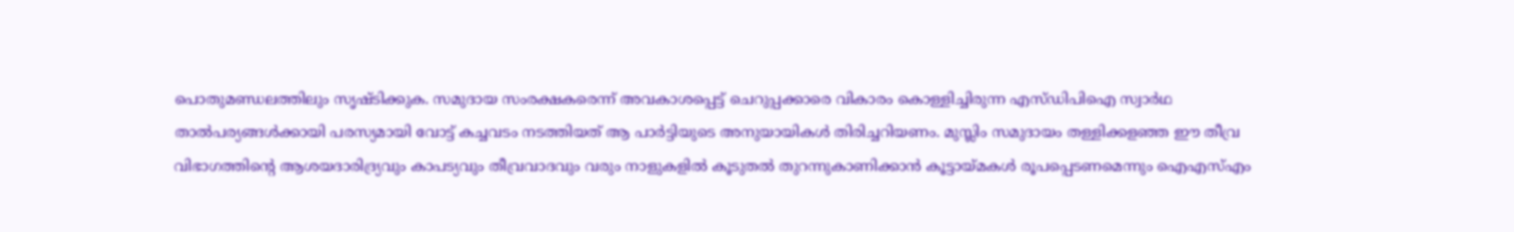പൊതുമണ്ഡലത്തിലും സൃഷ്ടിക്കുക. സമുദായ സംരക്ഷകരെന്ന് അവകാശപ്പെട്ട് ചെറുപ്പക്കാരെ വികാരം കൊള്ളിച്ചിരുന്ന എസ്ഡിപിഐ സ്വാർഥ താൽപര്യങ്ങൾക്കായി പരസ്യമായി വോട്ട് കച്ചവടം നടത്തിയത് ആ പാർട്ടിയുടെ അനുയായികൾ തിരിച്ചറിയണം. മുസ്ലിം സമുദായം തള്ളിക്കളഞ്ഞ ഈ തീവ്ര വിഭാഗത്തിന്റെ ആശയദാരിദ്ര്യവും കാപട്യവും തീവ്രവാദവും വരും നാളുകളിൽ കൂടുതൽ തുറന്നുകാണിക്കാൻ കൂട്ടായ്മകൾ രൂപപ്പെടണമെന്നും ഐഎസ്എം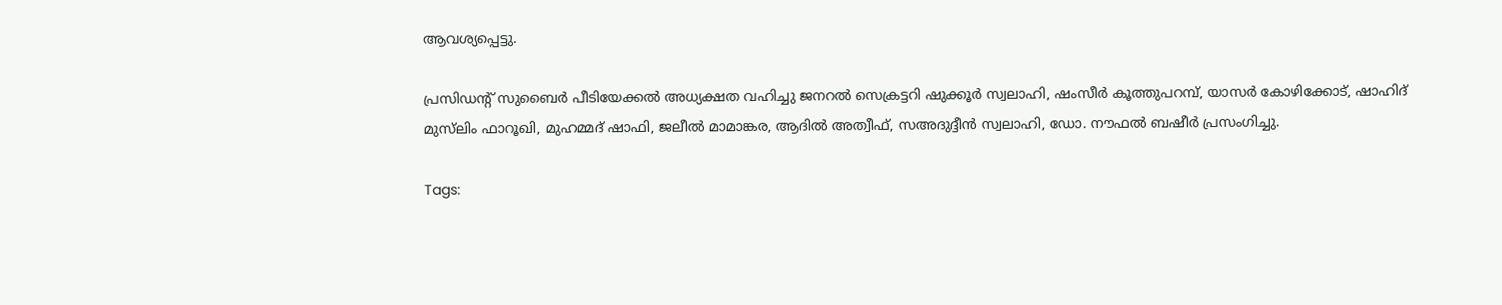ആവശ്യപ്പെട്ടു.

പ്രസിഡന്റ് സുബൈർ പീടിയേക്കൽ അധ്യക്ഷത വഹിച്ചു ജനറൽ സെക്രട്ടറി ഷുക്കൂർ സ്വലാഹി, ഷംസീർ കൂത്തുപറമ്പ്, യാസർ കോഴിക്കോട്, ഷാഹിദ് മുസ്‌ലിം ഫാറൂഖി, മുഹമ്മദ് ഷാഫി, ജലീൽ മാമാങ്കര, ആദിൽ അത്വീഫ്, സഅദുദ്ദീൻ സ്വലാഹി, ഡോ. നൗഫൽ ബഷീർ പ്രസംഗിച്ചു.

Tags: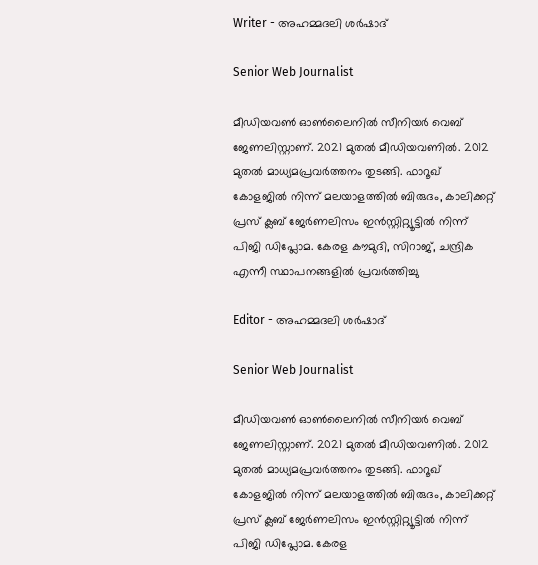Writer - അഹമ്മദലി ശര്‍ഷാദ്

Senior Web Journalist

മീഡിയവൺ ഓൺലൈനിൽ സീനിയർ വെബ് ജേണലിസ്റ്റാണ്. 2021 മുതൽ മീഡിയവണിൽ. 2012 മുതൽ മാധ്യമപ്രവർത്തനം തുടങ്ങി. ഫാറൂഖ് കോളജിൽ നിന്ന് മലയാളത്തിൽ ബിരുദം, കാലിക്കറ്റ് പ്രസ് ക്ലബ് ജേർണലിസം ഇൻസ്റ്റിറ്റ്യൂട്ടിൽ നിന്ന് പിജി ഡിപ്ലോമ. കേരള കൗമുദി, സിറാജ്, ചന്ദ്രിക എന്നീ സ്ഥാപനങ്ങളിൽ പ്രവർത്തിച്ചു

Editor - അഹമ്മദലി ശര്‍ഷാദ്

Senior Web Journalist

മീഡിയവൺ ഓൺലൈനിൽ സീനിയർ വെബ് ജേണലിസ്റ്റാണ്. 2021 മുതൽ മീഡിയവണിൽ. 2012 മുതൽ മാധ്യമപ്രവർത്തനം തുടങ്ങി. ഫാറൂഖ് കോളജിൽ നിന്ന് മലയാളത്തിൽ ബിരുദം, കാലിക്കറ്റ് പ്രസ് ക്ലബ് ജേർണലിസം ഇൻസ്റ്റിറ്റ്യൂട്ടിൽ നിന്ന് പിജി ഡിപ്ലോമ. കേരള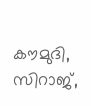കൗമുദി, സിറാജ്,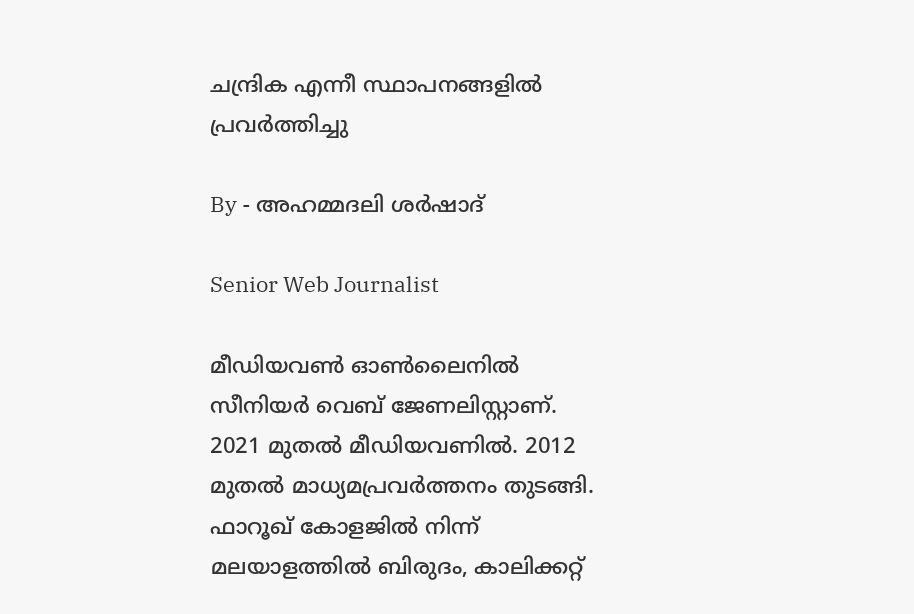ചന്ദ്രിക എന്നീ സ്ഥാപനങ്ങളിൽ പ്രവർത്തിച്ചു

By - അഹമ്മദലി ശര്‍ഷാദ്

Senior Web Journalist

മീഡിയവൺ ഓൺലൈനിൽ സീനിയർ വെബ് ജേണലിസ്റ്റാണ്. 2021 മുതൽ മീഡിയവണിൽ. 2012 മുതൽ മാധ്യമപ്രവർത്തനം തുടങ്ങി. ഫാറൂഖ് കോളജിൽ നിന്ന് മലയാളത്തിൽ ബിരുദം, കാലിക്കറ്റ്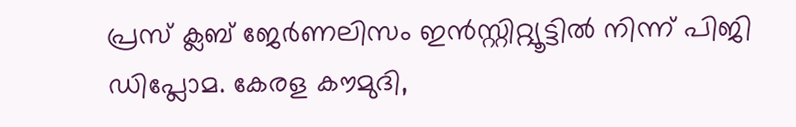പ്രസ് ക്ലബ് ജേർണലിസം ഇൻസ്റ്റിറ്റ്യൂട്ടിൽ നിന്ന് പിജി ഡിപ്ലോമ. കേരള കൗമുദി,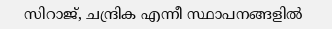സിറാജ്, ചന്ദ്രിക എന്നീ സ്ഥാപനങ്ങളിൽ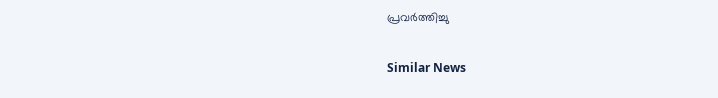പ്രവർത്തിച്ചു

Similar News